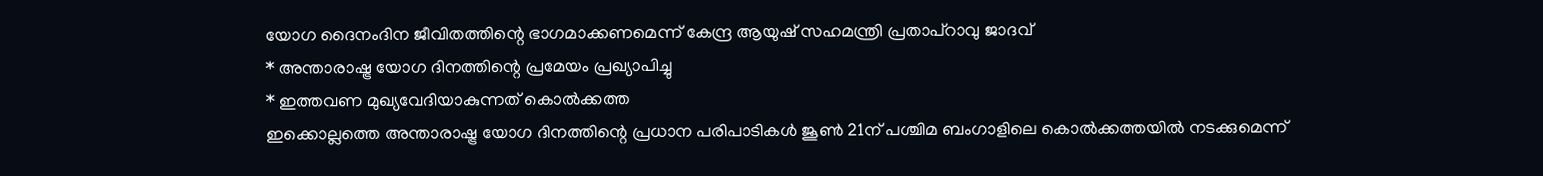യോഗ ദൈനംദിന ജീവിതത്തിന്റെ ഭാഗമാക്കണമെന്ന് കേന്ദ്ര ആയുഷ് സഹമന്ത്രി പ്രതാപ്റാവു ജാദവ്
* അന്താരാഷ്ട്ര യോഗ ദിനത്തിന്റെ പ്രമേയം പ്രഖ്യാപിച്ചു
* ഇത്തവണ മുഖ്യവേദിയാകുന്നത് കൊൽക്കത്ത
ഇക്കൊല്ലത്തെ അന്താരാഷ്ട്ര യോഗ ദിനത്തിന്റെ പ്രധാന പരിപാടികൾ ജൂൺ 21ന് പശ്ചിമ ബംഗാളിലെ കൊൽക്കത്തയിൽ നടക്കുമെന്ന്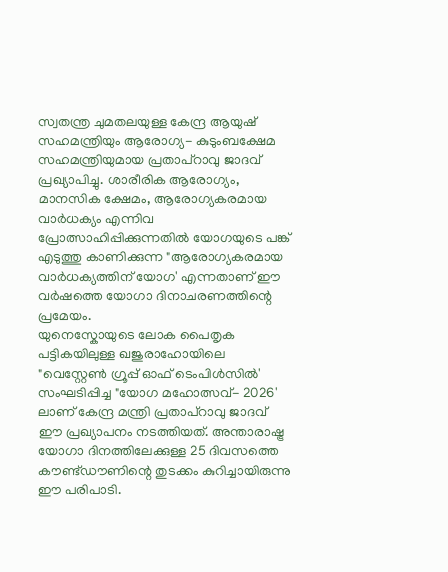സ്വതന്ത്ര ചുമതലയുള്ള കേന്ദ്ര ആയുഷ് സഹമന്ത്രിയും ആരോഗ്യ- കുടുംബക്ഷേമ സഹമന്ത്രിയുമായ പ്രതാപ്റാവു ജാദവ് പ്രഖ്യാപിച്ചു. ശാരീരിക ആരോഗ്യം, മാനസിക ക്ഷേമം, ആരോഗ്യകരമായ വാർധക്യം എന്നിവ പ്രോത്സാഹിപ്പിക്കുന്നതിൽ യോഗയുടെ പങ്ക് എടുത്തു കാണിക്കുന്ന "ആരോഗ്യകരമായ വാർധക്യത്തിന് യോഗ' എന്നതാണ് ഈ വർഷത്തെ യോഗാ ദിനാചരണത്തിന്റെ പ്രമേയം.
യുനെസ്കോയുടെ ലോക പൈതൃക പട്ടികയിലുള്ള ഖജുരാഹോയിലെ "വെസ്റ്റേൺ ഗ്രൂപ്പ് ഓഫ് ടെംപിൾസിൽ' സംഘടിപ്പിച്ച "യോഗ മഹോത്സവ്- 2026' ലാണ് കേന്ദ്ര മന്ത്രി പ്രതാപ്റാവു ജാദവ് ഈ പ്രഖ്യാപനം നടത്തിയത്. അന്താരാഷ്ട്ര യോഗാ ദിനത്തിലേക്കുള്ള 25 ദിവസത്തെ കൗണ്ട്ഡൗണിന്റെ തുടക്കം കുറിച്ചായിരുന്നു ഈ പരിപാടി.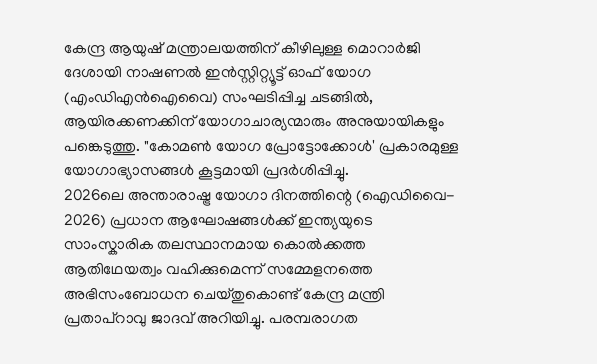കേന്ദ്ര ആയുഷ് മന്ത്രാലയത്തിന് കീഴിലുള്ള മൊറാർജി ദേശായി നാഷണൽ ഇൻസ്റ്റിറ്റ്യൂട്ട് ഓഫ് യോഗ (എംഡിഎൻഐവൈ) സംഘടിപ്പിച്ച ചടങ്ങിൽ, ആയിരക്കണക്കിന് യോഗാചാര്യന്മാരും അനുയായികളും പങ്കെടുത്തു. "കോമൺ യോഗ പ്രോട്ടോക്കോൾ' പ്രകാരമുള്ള യോഗാഭ്യാസങ്ങൾ കൂട്ടമായി പ്രദർശിപ്പിച്ചു.
2026ലെ അന്താരാഷ്ട്ര യോഗാ ദിനത്തിന്റെ (ഐഡിവൈ- 2026) പ്രധാന ആഘോഷങ്ങൾക്ക് ഇന്ത്യയുടെ സാംസ്കാരിക തലസ്ഥാനമായ കൊൽക്കത്ത ആതിഥേയത്വം വഹിക്കുമെന്ന് സമ്മേളനത്തെ അഭിസംബോധന ചെയ്തുകൊണ്ട് കേന്ദ്ര മന്ത്രി പ്രതാപ്റാവു ജാദവ് അറിയിച്ചു. പരമ്പരാഗത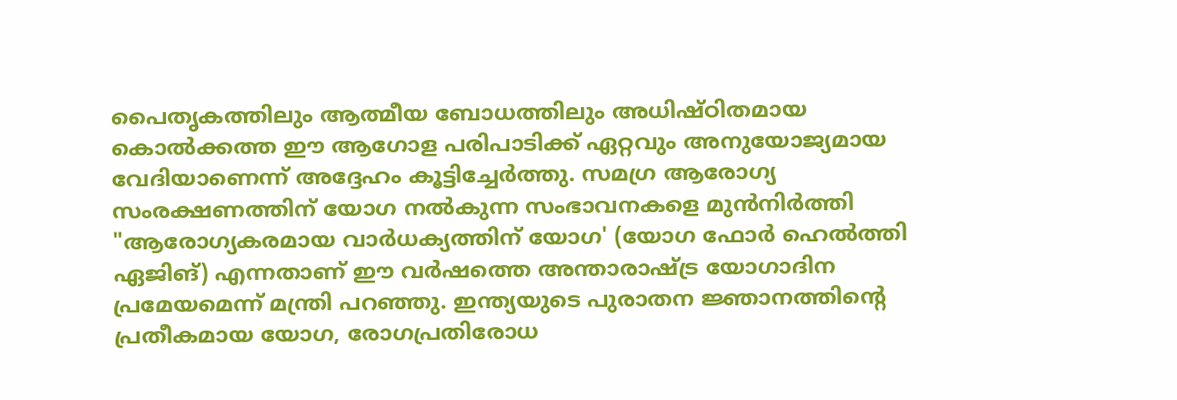പൈതൃകത്തിലും ആത്മീയ ബോധത്തിലും അധിഷ്ഠിതമായ കൊൽക്കത്ത ഈ ആഗോള പരിപാടിക്ക് ഏറ്റവും അനുയോജ്യമായ വേദിയാണെന്ന് അദ്ദേഹം കൂട്ടിച്ചേർത്തു. സമഗ്ര ആരോഗ്യ സംരക്ഷണത്തിന് യോഗ നൽകുന്ന സംഭാവനകളെ മുൻനിർത്തി "ആരോഗ്യകരമായ വാർധക്യത്തിന് യോഗ' (യോഗ ഫോർ ഹെൽത്തി ഏജിങ്) എന്നതാണ് ഈ വർഷത്തെ അന്താരാഷ്ട്ര യോഗാദിന പ്രമേയമെന്ന് മന്ത്രി പറഞ്ഞു. ഇന്ത്യയുടെ പുരാതന ജ്ഞാനത്തിന്റെ പ്രതീകമായ യോഗ, രോഗപ്രതിരോധ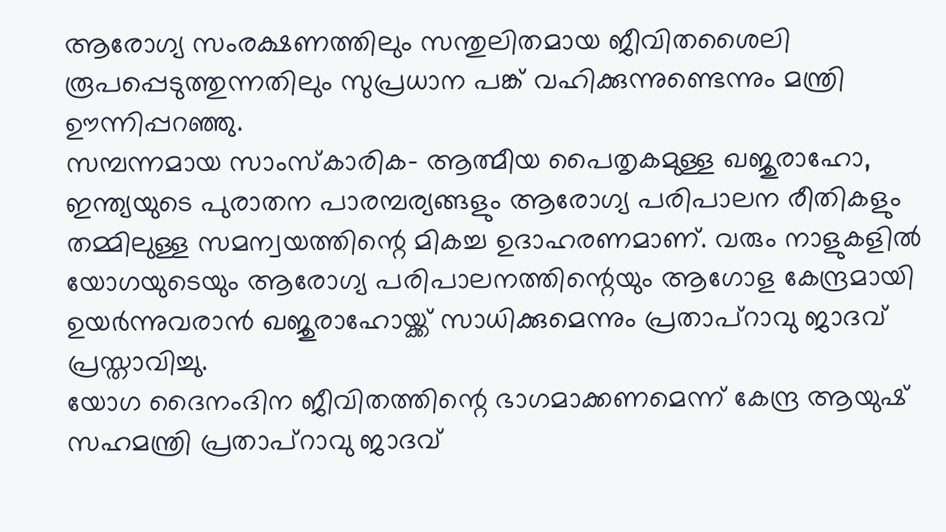ആരോഗ്യ സംരക്ഷണത്തിലും സന്തുലിതമായ ജീവിതശൈലി രൂപപ്പെടുത്തുന്നതിലും സുപ്രധാന പങ്ക് വഹിക്കുന്നുണ്ടെന്നും മന്ത്രി ഊന്നിപ്പറഞ്ഞു.
സമ്പന്നമായ സാംസ്കാരിക- ആത്മീയ പൈതൃകമുള്ള ഖജുരാഹോ, ഇന്ത്യയുടെ പുരാതന പാരമ്പര്യങ്ങളും ആരോഗ്യ പരിപാലന രീതികളും തമ്മിലുള്ള സമന്വയത്തിന്റെ മികച്ച ഉദാഹരണമാണ്. വരും നാളുകളിൽ യോഗയുടെയും ആരോഗ്യ പരിപാലനത്തിന്റെയും ആഗോള കേന്ദ്രമായി ഉയർന്നുവരാൻ ഖജുരാഹോയ്ക്ക് സാധിക്കുമെന്നും പ്രതാപ്റാവു ജാദവ് പ്രസ്താവിച്ചു.
യോഗ ദൈനംദിന ജീവിതത്തിന്റെ ഭാഗമാക്കണമെന്ന് കേന്ദ്ര ആയുഷ് സഹമന്ത്രി പ്രതാപ്റാവു ജാദവ്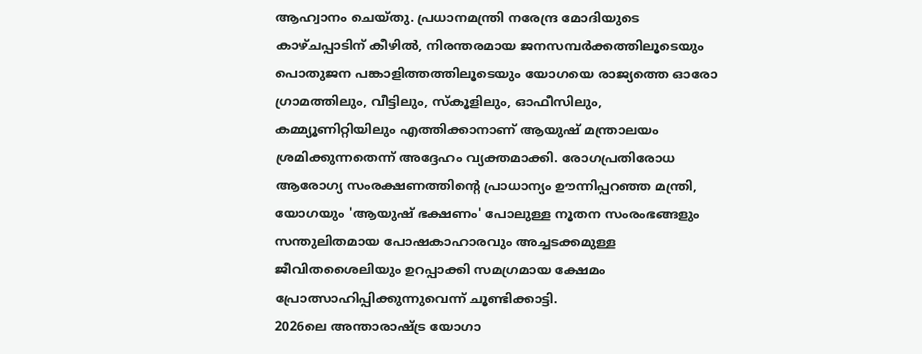ആഹ്വാനം ചെയ്തു. പ്രധാനമന്ത്രി നരേന്ദ്ര മോദിയുടെ കാഴ്ചപ്പാടിന് കീഴിൽ, നിരന്തരമായ ജനസമ്പർക്കത്തിലൂടെയും പൊതുജന പങ്കാളിത്തത്തിലൂടെയും യോഗയെ രാജ്യത്തെ ഓരോ ഗ്രാമത്തിലും, വീട്ടിലും, സ്കൂളിലും, ഓഫീസിലും, കമ്മ്യൂണിറ്റിയിലും എത്തിക്കാനാണ് ആയുഷ് മന്ത്രാലയം ശ്രമിക്കുന്നതെന്ന് അദ്ദേഹം വ്യക്തമാക്കി. രോഗപ്രതിരോധ ആരോഗ്യ സംരക്ഷണത്തിന്റെ പ്രാധാന്യം ഊന്നിപ്പറഞ്ഞ മന്ത്രി, യോഗയും 'ആയുഷ് ഭക്ഷണം' പോലുള്ള നൂതന സംരംഭങ്ങളും സന്തുലിതമായ പോഷകാഹാരവും അച്ചടക്കമുള്ള ജീവിതശൈലിയും ഉറപ്പാക്കി സമഗ്രമായ ക്ഷേമം പ്രോത്സാഹിപ്പിക്കുന്നുവെന്ന് ചൂണ്ടിക്കാട്ടി.
2026ലെ അന്താരാഷ്ട്ര യോഗാ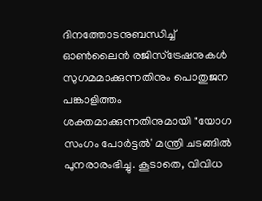ദിനത്തോടനുബന്ധിച്ച് ഓൺലൈൻ രജിസ്ട്രേഷനുകൾ സുഗമമാക്കുന്നതിനും പൊതുജന പങ്കാളിത്തം ശക്തമാക്കുന്നതിനുമായി "യോഗ സംഗം പോർട്ടൽ' മന്ത്രി ചടങ്ങിൽ പുനരാരംഭിച്ചു. കൂടാതെ, വിവിധ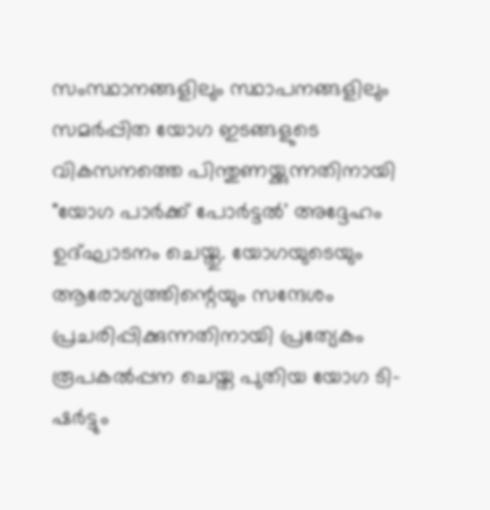സംസ്ഥാനങ്ങളിലും സ്ഥാപനങ്ങളിലും സമർപ്പിത യോഗ ഇടങ്ങളുടെ വികസനത്തെ പിന്തുണയ്ക്കുന്നതിനായി "യോഗ പാർക്ക് പോർട്ടൽ' അദ്ദേഹം ഉദ്ഘാടനം ചെയ്തു. യോഗയുടെയും ആരോഗ്യത്തിന്റെയും സന്ദേശം പ്രചരിപ്പിക്കുന്നതിനായി പ്രത്യേകം രൂപകൽപ്പന ചെയ്ത പുതിയ യോഗ ടി-ഷർട്ടും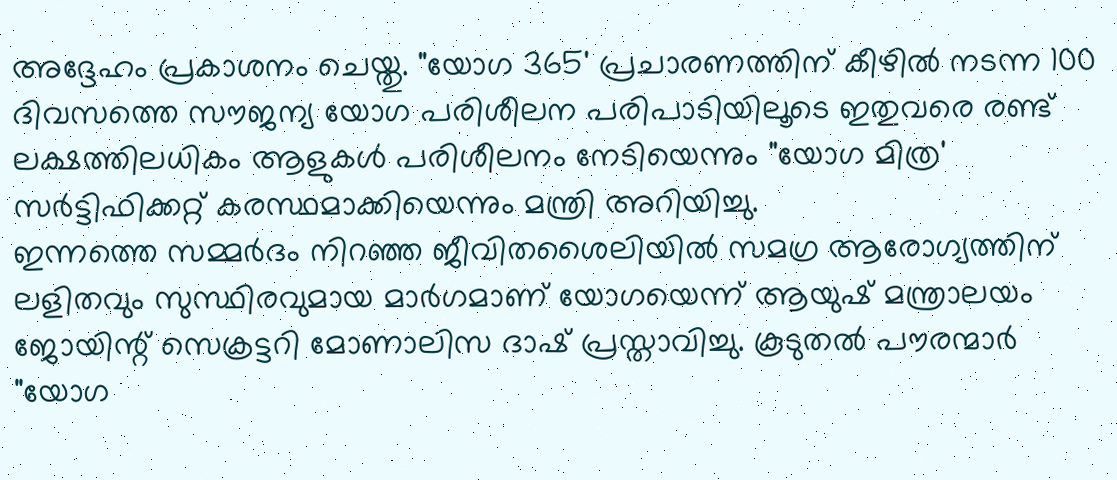അദ്ദേഹം പ്രകാശനം ചെയ്തു. "യോഗ 365' പ്രചാരണത്തിന് കീഴിൽ നടന്ന 100 ദിവസത്തെ സൗജന്യ യോഗ പരിശീലന പരിപാടിയിലൂടെ ഇതുവരെ രണ്ട് ലക്ഷത്തിലധികം ആളുകൾ പരിശീലനം നേടിയെന്നും "യോഗ മിത്ര' സർട്ടിഫിക്കറ്റ് കരസ്ഥമാക്കിയെന്നും മന്ത്രി അറിയിച്ചു.
ഇന്നത്തെ സമ്മർദം നിറഞ്ഞ ജീവിതശൈലിയിൽ സമഗ്ര ആരോഗ്യത്തിന് ലളിതവും സുസ്ഥിരവുമായ മാർഗമാണ് യോഗയെന്ന് ആയുഷ് മന്ത്രാലയം ജോയിന്റ് സെക്രട്ടറി മോണാലിസ ദാഷ് പ്രസ്താവിച്ചു. കൂടുതൽ പൗരന്മാർ "യോഗ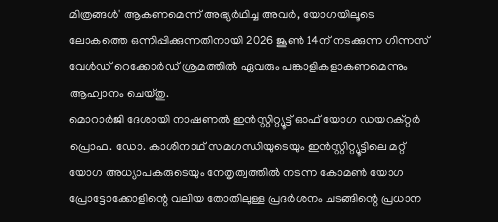മിത്രങ്ങൾ' ആകണമെന്ന് അഭ്യർഥിച്ച അവർ, യോഗയിലൂടെ ലോകത്തെ ഒന്നിപ്പിക്കുന്നതിനായി 2026 ജൂൺ 14ന് നടക്കുന്ന ഗിന്നസ് വേൾഡ് റെക്കോർഡ് ശ്രമത്തിൽ ഏവരും പങ്കാളികളാകണമെന്നും ആഹ്വാനം ചെയ്തു.
മൊറാർജി ദേശായി നാഷണൽ ഇൻസ്റ്റിറ്റ്യൂട്ട് ഓഫ് യോഗ ഡയറക്റ്റർ പ്രൊഫ. ഡോ. കാശിനാഥ് സമഗന്ധിയുടെയും ഇൻസ്റ്റിറ്റ്യൂട്ടിലെ മറ്റ് യോഗ അധ്യാപകരുടെയും നേതൃത്വത്തിൽ നടന്ന കോമൺ യോഗ പ്രോട്ടോക്കോളിന്റെ വലിയ തോതിലുള്ള പ്രദർശനം ചടങ്ങിന്റെ പ്രധാന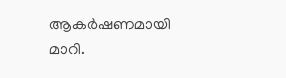ആകർഷണമായി മാറി.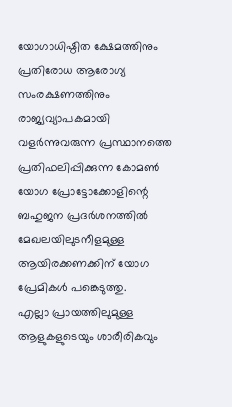യോഗാധിഷ്ഠിത ക്ഷേമത്തിനും പ്രതിരോധ ആരോഗ്യ സംരക്ഷണത്തിനും രാജ്യവ്യാപകമായി വളർന്നുവരുന്ന പ്രസ്ഥാനത്തെ പ്രതിഫലിപ്പിക്കുന്ന കോമൺ യോഗ പ്രോട്ടോക്കോളിന്റെ ബഹുജന പ്രദർശനത്തിൽ മേഖലയിലുടനീളമുള്ള ആയിരക്കണക്കിന് യോഗ പ്രേമികൾ പങ്കെടുത്തു.
എല്ലാ പ്രായത്തിലുമുള്ള ആളുകളുടെയും ശാരീരികവും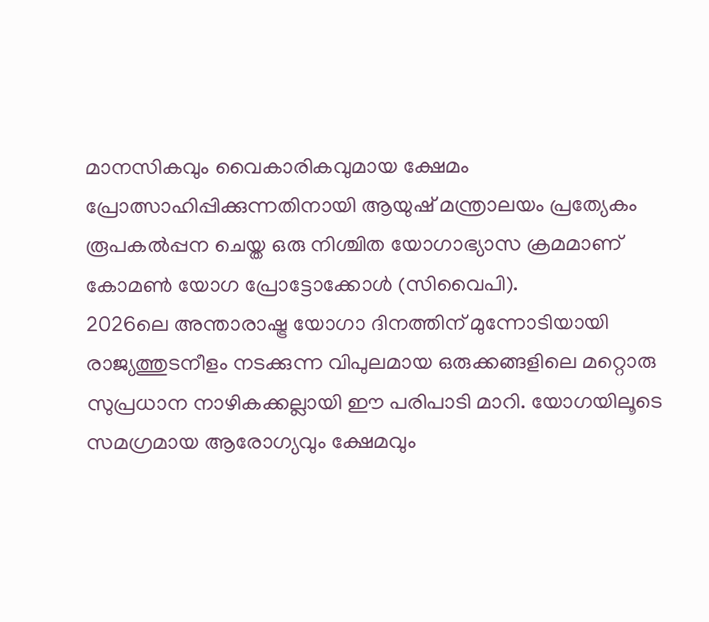മാനസികവും വൈകാരികവുമായ ക്ഷേമം പ്രോത്സാഹിപ്പിക്കുന്നതിനായി ആയുഷ് മന്ത്രാലയം പ്രത്യേകം രൂപകൽപ്പന ചെയ്ത ഒരു നിശ്ചിത യോഗാഭ്യാസ ക്രമമാണ് കോമൺ യോഗ പ്രോട്ടോക്കോൾ (സിവൈപി).
2026ലെ അന്താരാഷ്ട്ര യോഗാ ദിനത്തിന് മുന്നോടിയായി രാജ്യത്തുടനീളം നടക്കുന്ന വിപുലമായ ഒരുക്കങ്ങളിലെ മറ്റൊരു സുപ്രധാന നാഴികക്കല്ലായി ഈ പരിപാടി മാറി. യോഗയിലൂടെ സമഗ്രമായ ആരോഗ്യവും ക്ഷേമവും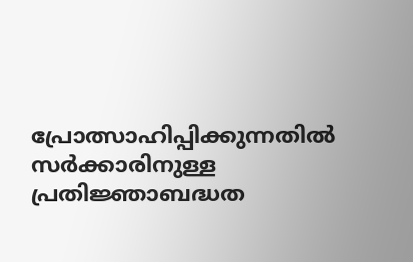പ്രോത്സാഹിപ്പിക്കുന്നതിൽ സർക്കാരിനുള്ള പ്രതിജ്ഞാബദ്ധത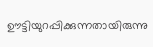ഊട്ടിയുറപ്പിക്കുന്നതായിരുന്നു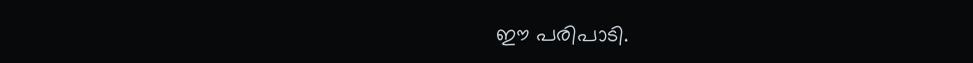ഈ പരിപാടി.